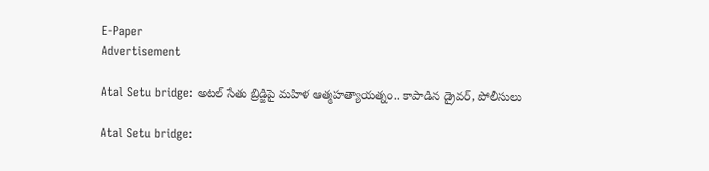E-Paper
Advertisement

Atal Setu bridge: అటల్ సేతు బ్రిడ్జిపై మహిళ ఆత్మహత్యాయత్నం.. కాపాడిన డ్రైవర్, పోలీసులు

Atal Setu bridge: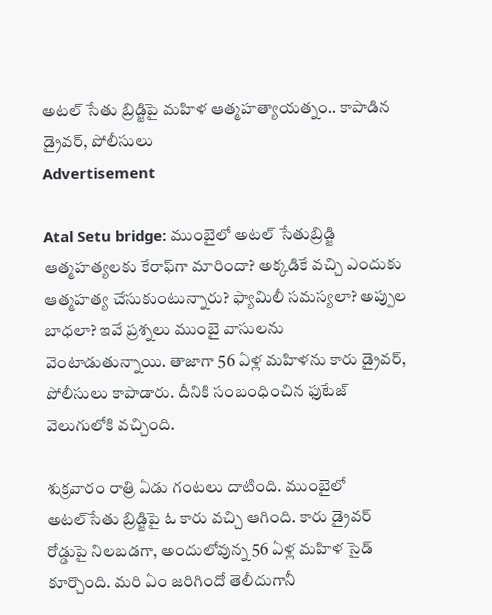అటల్ సేతు బ్రిడ్జిపై మహిళ ఆత్మహత్యాయత్నం.. కాపాడిన డ్రైవర్, పోలీసులు
Advertisement

Atal Setu bridge: ముంబైలో అటల్ సేతు‌బ్రిడ్జి ఆత్మహత్యలకు కేరాఫ్‌గా మారిందా? అక్కడికే వచ్చి ఎందుకు ఆత్మహత్య చేసుకుంటున్నారు? ఫ్యామిలీ సమస్యలా? అప్పుల బాధలా? ఇవే ప్రశ్నలు ముంబై వాసులను వెంటాడుతున్నాయి. తాజాగా 56 ఏళ్ల మహిళను కారు డ్రైవర్, పోలీసులు కాపాడారు. దీనికి సంబంధించిన ఫుటేజ్ వెలుగులోకి వచ్చింది.

శుక్రవారం రాత్రి ఏడు గంటలు దాటింది. ముంబైలో అటల్‌సేతు బ్రిడ్జిపై ఓ కారు వచ్చి ఆగింది. కారు డ్రైవర్ రోడ్డుపై నిలబడగా, అందులోవున్న 56 ఏళ్ల మహిళ సైడ్ కూర్చొంది. మరి ఏం జరిగిందో తెలీదుగానీ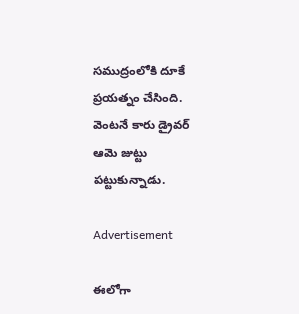సముద్రంలోకి దూకే ప్రయత్నం చేసింది. వెంటనే కారు డ్రైవర్ ఆమె జుట్టు పట్టుకున్నాడు.

Advertisement

ఈలోగా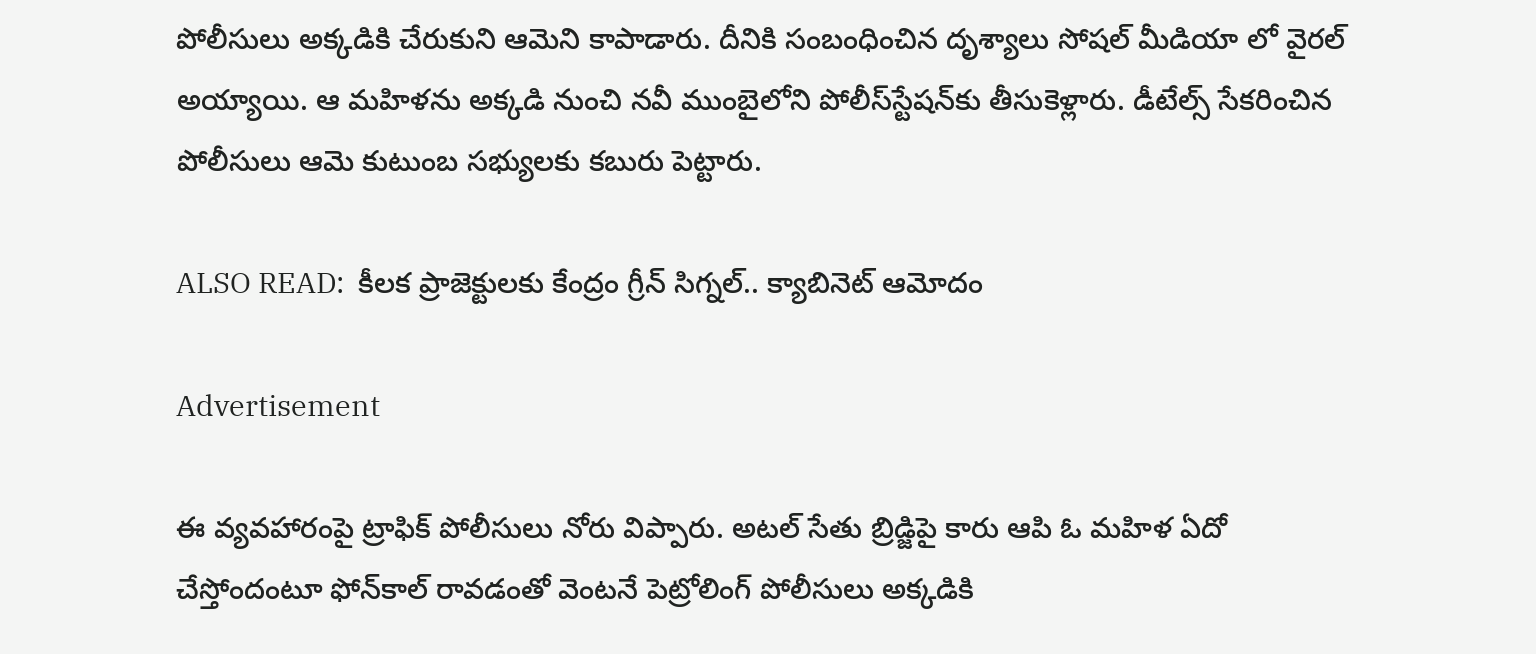పోలీసులు అక్కడికి చేరుకుని ఆమెని కాపాడారు. దీనికి సంబంధించిన దృశ్యాలు సోషల్ మీడియా లో వైరల్ అయ్యాయి. ఆ మహిళను అక్కడి నుంచి నవీ ముంబైలోని పోలీస్‌స్టేషన్‌కు తీసుకెళ్లారు. డీటేల్స్ సేకరించిన పోలీసులు ఆమె కుటుంబ సభ్యులకు కబురు పెట్టారు.

ALSO READ:  కీలక ప్రాజెక్టులకు కేంద్రం గ్రీన్ సిగ్నల్.. క్యాబినెట్ ఆమోదం

Advertisement

ఈ వ్యవహారంపై ట్రాఫిక్ పోలీసులు నోరు విప్పారు. అటల్ సేతు బ్రిడ్జిపై కారు ఆపి ఓ మహిళ ఏదో చేస్తోందంటూ ఫోన్‌కాల్ రావడంతో వెంటనే పెట్రోలింగ్ పోలీసులు అక్కడికి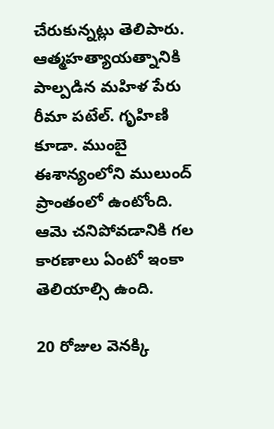చేరుకున్నట్లు తెలిపారు. ఆత్మహత్యాయత్నానికి పాల్పడిన మహిళ పేరు రీమా పటేల్. గృహిణి కూడా. ముంబై ఈశాన్యంలోని ములుంద్ ప్రాంతంలో ఉంటోంది. ఆమె చనిపోవడానికి గల కారణాలు ఏంటో ఇంకా తెలియాల్సి ఉంది.

20 రోజుల వెనక్కి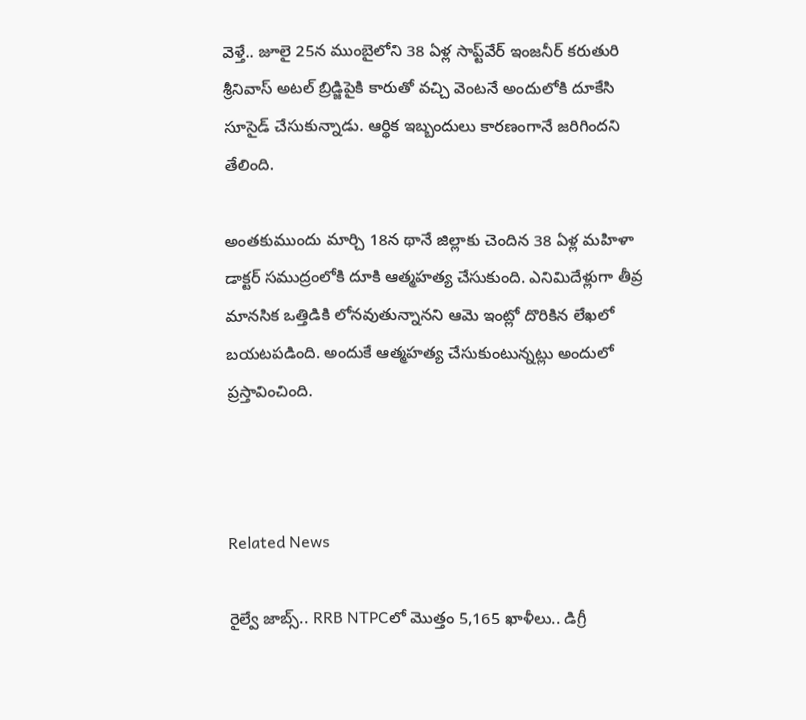వెళ్తే.. జూలై 25న ముంబైలోని 38 ఏళ్ల సాప్ట్‌వేర్ ఇంజనీర్ కరుతురి శ్రీనివాస్ అటల్ బ్రిడ్జిపైకి కారుతో వచ్చి వెంటనే అందులోకి దూకేసి సూసైడ్ చేసుకున్నాడు. ఆర్థిక ఇబ్బందులు కారణంగానే జరిగిందని తేలింది.

అంతకుముందు మార్చి 18న థానే జిల్లాకు చెందిన 38 ఏళ్ల మహిళా డాక్టర్ సముద్రంలోకి దూకి ఆత్మహత్య చేసుకుంది. ఎనిమిదేళ్లుగా తీవ్ర మానసిక ఒత్తిడికి లోనవుతున్నానని ఆమె ఇంట్లో దొరికిన లేఖలో బయటపడింది. అందుకే ఆత్మహత్య చేసుకుంటున్నట్లు అందులో ప్రస్తావించింది.



Related News

రైల్వే జాబ్స్.. RRB NTPCలో మొత్తం 5,165 ఖాళీలు.. డిగ్రీ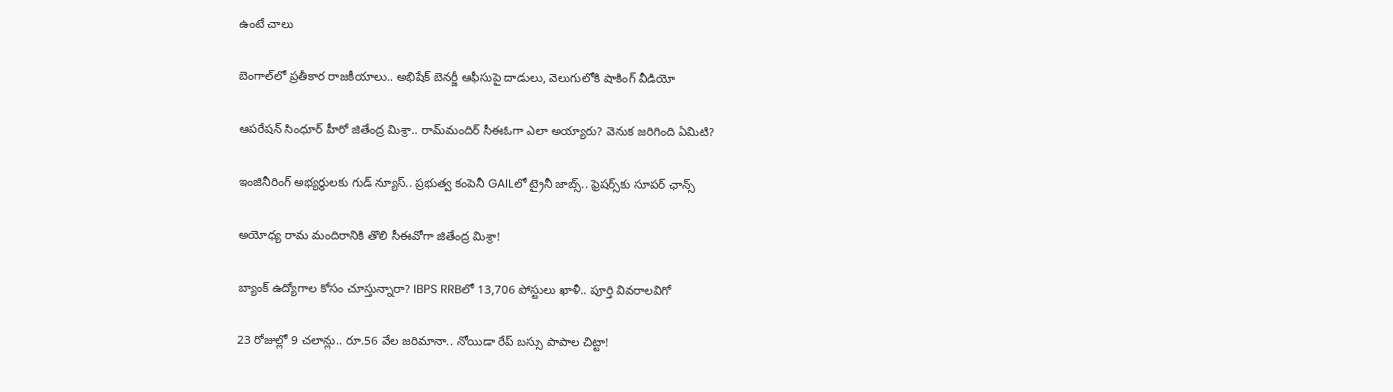ఉంటే చాలు

బెంగాల్‌లో ప్రతీకార రాజకీయాలు.. అభిషేక్ బెనర్జీ ఆఫీసుపై దాడులు, వెలుగులోకి షాకింగ్ వీడియో

ఆపరేషన్ సింధూర్ హీరో జితేంద్ర మిశ్రా.. రామ్‌మందిర్ సీఈఓగా ఎలా అయ్యారు? వెనుక జరిగింది ఏమిటి?

ఇంజినీరింగ్ అభ్యర్థులకు గుడ్ న్యూస్.. ప్రభుత్వ కంపెనీ GAILలో ట్రైనీ జాబ్స్.. ఫ్రెషర్స్‌కు సూపర్ ఛాన్స్

అయోధ్య రామ మందిరానికి తొలి సీఈవో‌గా జితేంద్ర మిశ్రా!

బ్యాంక్ ఉద్యోగాల కోసం చూస్తున్నారా? IBPS RRBలో 13,706 పోస్టులు ఖాళీ.. పూర్తి వివరాలవిగో

23 రోజుల్లో 9 చలాన్లు.. రూ.56 వేల జరిమానా.. నోయిడా రేప్ బస్సు పాపాల చిట్టా!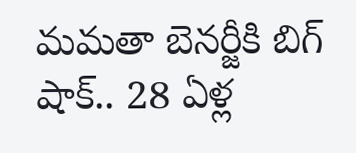మమతా బెనర్జీకి బిగ్ షాక్.. 28 ఏళ్ల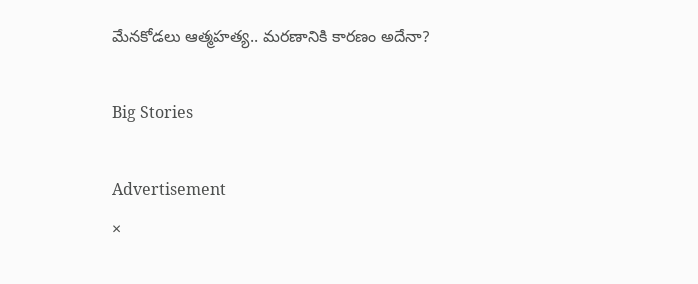మేనకోడలు ఆత్మహత్య.. మరణానికి కారణం అదేనా?

Big Stories

Advertisement
×